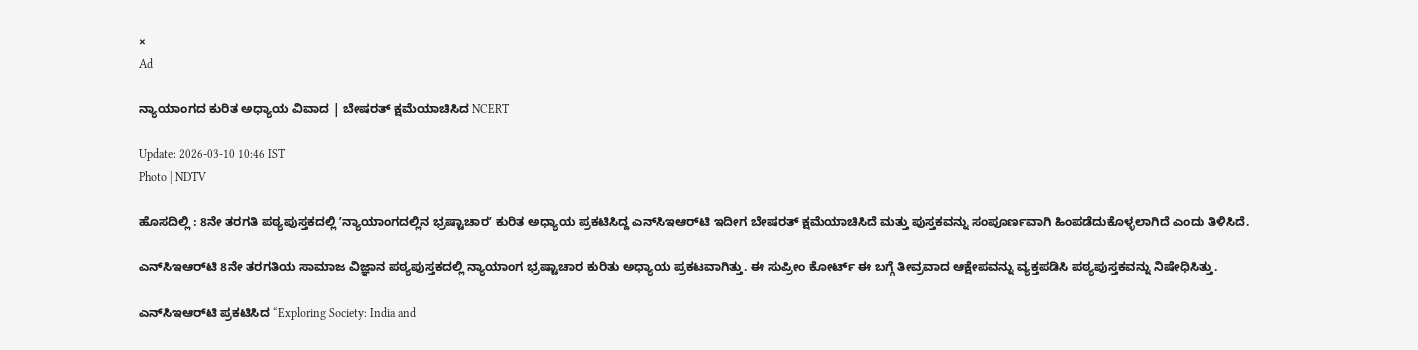×
Ad

ನ್ಯಾಯಾಂಗದ ಕುರಿತ ಅಧ್ಯಾಯ ವಿವಾದ | ಬೇಷರತ್‌ ಕ್ಷಮೆಯಾಚಿಸಿದ NCERT

Update: 2026-03-10 10:46 IST
Photo | NDTV

ಹೊಸದಿಲ್ಲಿ : 8ನೇ ತರಗತಿ ಪಠ್ಯಪುಸ್ತಕದಲ್ಲಿ ʼನ್ಯಾಯಾಂಗದಲ್ಲಿನ ಭ್ರಷ್ಟಾಚಾರʼ ಕುರಿತ ಅಧ್ಯಾಯ ಪ್ರಕಟಿಸಿದ್ದ ಎನ್‌ಸಿಇಆರ್‌ಟಿ ಇದೀಗ ಬೇಷರತ್‌ ಕ್ಷಮೆಯಾಚಿಸಿದೆ ಮತ್ತು ಪುಸ್ತಕವನ್ನು ಸಂಪೂರ್ಣವಾಗಿ ಹಿಂಪಡೆದುಕೊಳ್ಳಲಾಗಿದೆ ಎಂದು ತಿಳಿಸಿದೆ.

ಎನ್‌ಸಿಇಆರ್‌ಟಿ 8ನೇ ತರಗತಿಯ ಸಾಮಾಜ ವಿಜ್ಞಾನ ಪಠ್ಯಪುಸ್ತಕದಲ್ಲಿ ನ್ಯಾಯಾಂಗ ಭ್ರಷ್ಟಾಚಾರ ಕುರಿತು ಅಧ್ಯಾಯ ಪ್ರಕಟವಾಗಿತ್ತು. ಈ ಸುಪ್ರೀಂ ಕೋರ್ಟ್ ಈ ಬಗ್ಗೆ ತೀವ್ರವಾದ ಆಕ್ಷೇಪವನ್ನು ವ್ಯಕ್ತಪಡಿಸಿ ಪಠ್ಯಪುಸ್ತಕವನ್ನು ನಿಷೇಧಿಸಿತ್ತು.

ಎನ್‌ಸಿಇಆರ್‌ಟಿ ಪ್ರಕಟಿಸಿದ “Exploring Society: India and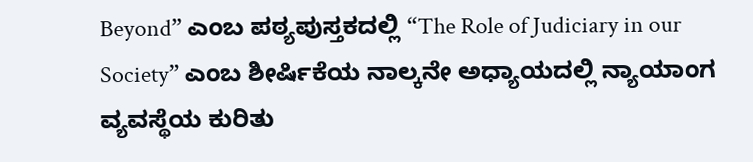Beyond” ಎಂಬ ಪಠ್ಯಪುಸ್ತಕದಲ್ಲಿ “The Role of Judiciary in our Society” ಎಂಬ ಶೀರ್ಷಿಕೆಯ ನಾಲ್ಕನೇ ಅಧ್ಯಾಯದಲ್ಲಿ ನ್ಯಾಯಾಂಗ ವ್ಯವಸ್ಥೆಯ ಕುರಿತು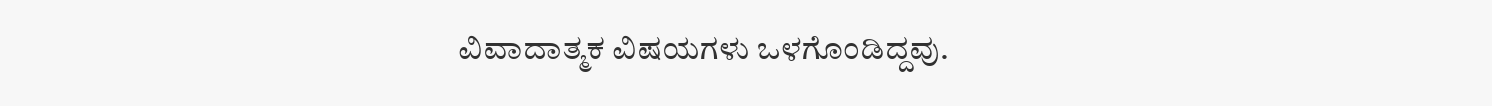ವಿವಾದಾತ್ಮಕ ವಿಷಯಗಳು ಒಳಗೊಂಡಿದ್ದವು.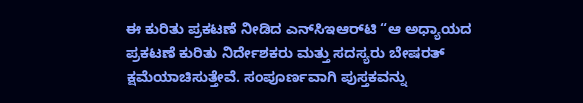ಈ ಕುರಿತು ಪ್ರಕಟಣೆ ನೀಡಿದ ಎನ್‌ಸಿಇಆರ್‌ಟಿ “ಆ ಅಧ್ಯಾಯದ ಪ್ರಕಟಣೆ ಕುರಿತು ನಿರ್ದೇಶಕರು ಮತ್ತು ಸದಸ್ಯರು ಬೇಷರತ್ ಕ್ಷಮೆಯಾಚಿಸುತ್ತೇವೆ. ಸಂಪೂರ್ಣವಾಗಿ ಪುಸ್ತಕವನ್ನು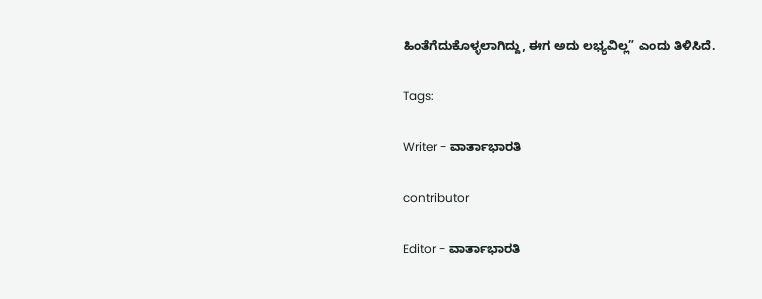ಹಿಂತೆಗೆದುಕೊಳ್ಳಲಾಗಿದ್ದು, ಈಗ ಅದು ಲಭ್ಯವಿಲ್ಲ” ಎಂದು ತಿಳಿಸಿದೆ.

Tags:

Writer - ವಾರ್ತಾಭಾರತಿ

contributor

Editor - ವಾರ್ತಾಭಾರತಿ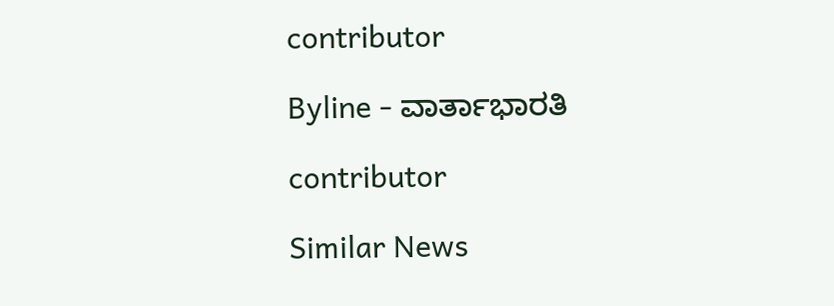contributor

Byline - ವಾರ್ತಾಭಾರತಿ

contributor

Similar News